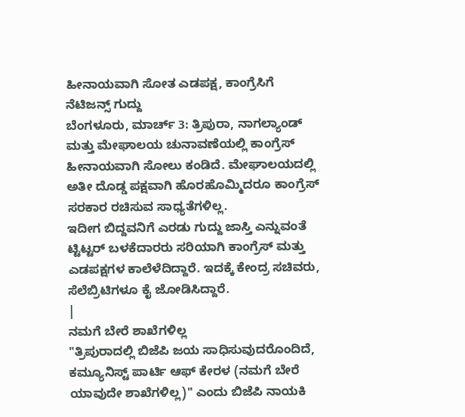ಹೀನಾಯವಾಗಿ ಸೋತ ಎಡಪಕ್ಷ, ಕಾಂಗ್ರೆಸಿಗೆ ನೆಟಿಜನ್ಸ್ ಗುದ್ದು
ಬೆಂಗಳೂರು, ಮಾರ್ಚ್ 3: ತ್ರಿಪುರಾ, ನಾಗಲ್ಯಾಂಡ್ ಮತ್ತು ಮೇಘಾಲಯ ಚುನಾವಣೆಯಲ್ಲಿ ಕಾಂಗ್ರೆಸ್ ಹೀನಾಯವಾಗಿ ಸೋಲು ಕಂಡಿದೆ. ಮೇಘಾಲಯದಲ್ಲಿ ಅತೀ ದೊಡ್ಡ ಪಕ್ಷವಾಗಿ ಹೊರಹೊಮ್ಮಿದರೂ ಕಾಂಗ್ರೆಸ್ ಸರಕಾರ ರಚಿಸುವ ಸಾಧ್ಯತೆಗಳಿಲ್ಲ.
ಇದೀಗ ಬಿದ್ದವನಿಗೆ ಎರಡು ಗುದ್ದು ಜಾಸ್ತಿ ಎನ್ನುವಂತೆ ಟ್ಟಿಟ್ಟರ್ ಬಳಕೆದಾರರು ಸರಿಯಾಗಿ ಕಾಂಗ್ರೆಸ್ ಮತ್ತು ಎಡಪಕ್ಷಗಳ ಕಾಲೆಳೆದಿದ್ದಾರೆ. ಇದಕ್ಕೆ ಕೇಂದ್ರ ಸಚಿವರು, ಸೆಲೆಬ್ರಿಟಿಗಳೂ ಕೈ ಜೋಡಿಸಿದ್ದಾರೆ.
|
ನಮಗೆ ಬೇರೆ ಶಾಖೆಗಳಿಲ್ಲ
"ತ್ರಿಪುರಾದಲ್ಲಿ ಬಿಜೆಪಿ ಜಯ ಸಾಧಿಸುವುದರೊಂದಿದೆ, ಕಮ್ಯೂನಿಸ್ಟ್ ಪಾರ್ಟಿ ಆಫ್ ಕೇರಳ (ನಮಗೆ ಬೇರೆ ಯಾವುದೇ ಶಾಖೆಗಳಿಲ್ಲ)" ಎಂದು ಬಿಜೆಪಿ ನಾಯಕಿ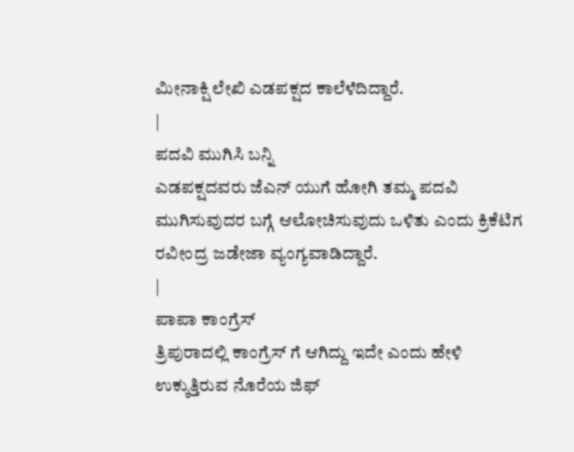ಮೀನಾಕ್ಷಿ ಲೇಖಿ ಎಡಪಕ್ಷದ ಕಾಲೆಳೆದಿದ್ದಾರೆ.
|
ಪದವಿ ಮುಗಿಸಿ ಬನ್ನಿ
ಎಡಪಕ್ಷದವರು ಜೆಎನ್ ಯುಗೆ ಹೋಗಿ ತಮ್ಮ ಪದವಿ ಮುಗಿಸುವುದರ ಬಗ್ಗೆ ಆಲೋಚಿಸುವುದು ಒಳಿತು ಎಂದು ಕ್ರಿಕೆಟಿಗ ರವೀಂದ್ರ ಜಡೇಜಾ ವ್ಯಂಗ್ಯವಾಡಿದ್ದಾರೆ.
|
ಪಾಪಾ ಕಾಂಗ್ರೆಸ್
ತ್ರಿಪುರಾದಲ್ಲಿ ಕಾಂಗ್ರೆಸ್ ಗೆ ಆಗಿದ್ದು ಇದೇ ಎಂದು ಹೇಳಿ ಉಕ್ಕುತ್ತಿರುವ ನೊರೆಯ ಜಿಫ್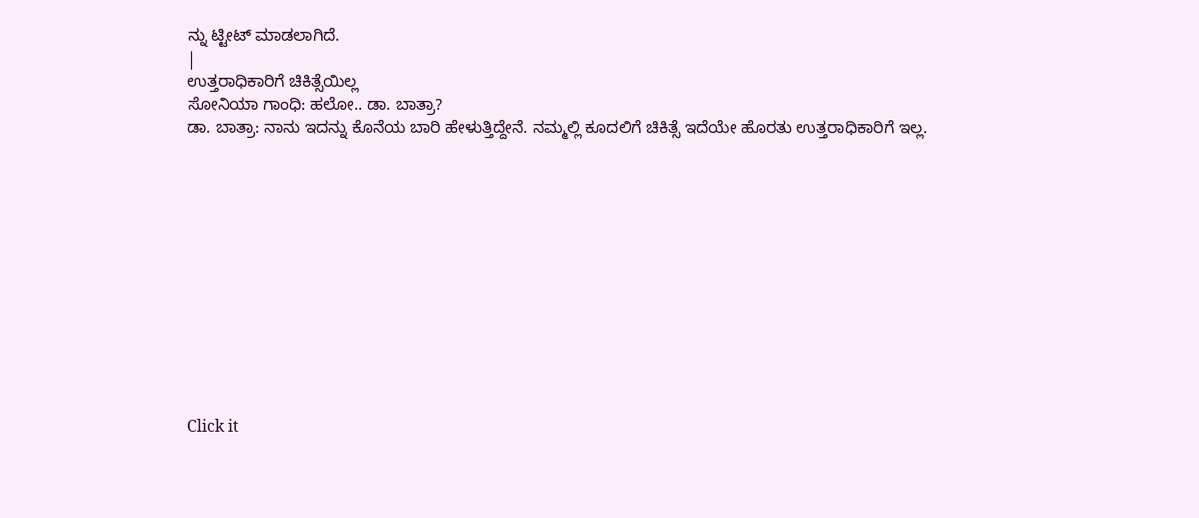ನ್ನು ಟ್ಟೀಟ್ ಮಾಡಲಾಗಿದೆ.
|
ಉತ್ತರಾಧಿಕಾರಿಗೆ ಚಿಕಿತ್ಸೆಯಿಲ್ಲ
ಸೋನಿಯಾ ಗಾಂಧಿ: ಹಲೋ.. ಡಾ. ಬಾತ್ರಾ?
ಡಾ. ಬಾತ್ರಾ: ನಾನು ಇದನ್ನು ಕೊನೆಯ ಬಾರಿ ಹೇಳುತ್ತಿದ್ದೇನೆ. ನಮ್ಮಲ್ಲಿ ಕೂದಲಿಗೆ ಚಿಕಿತ್ಸೆ ಇದೆಯೇ ಹೊರತು ಉತ್ತರಾಧಿಕಾರಿಗೆ ಇಲ್ಲ.












Click it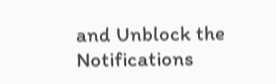and Unblock the Notifications